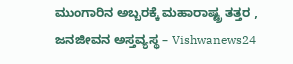ಮುಂಗಾರಿನ ಅಬ್ಬರಕ್ಕೆ ಮಹಾರಾಷ್ಟ್ರ ತತ್ತರ , ಜನಜೀವನ ಅಸ್ತವ್ಯಸ್ಥ – Vishwanews24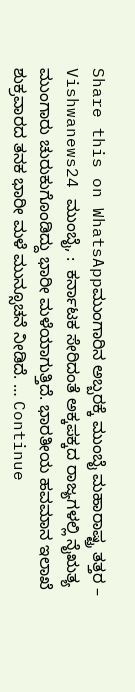Share this on WhatsAppಮುಂಗಾರಿನ ಅಬ್ಬರಕ್ಕೆ ಮುಂಬೈ ಮಹಾರಾಷ್ಟ್ರ ತತ್ತರ – Vishwanews24 ಮುಂಬೈ, :  ಕರ್ನಾಟಕ ಸೇರಿದಂತೆ ಅಕ್ಕಪಕ್ಕದ ರಾಜ್ಯಗಳಲ್ಲಿ ನೈಋತ್ಯ ಮುಂಗಾರು ಚುರುಕುಗೊಂಡಿದ್ದು ಭಾರೀ ಮಳೆಯಾಗುತ್ತಿದೆ. ಭಾರತೀಯ ಹವಮಾನ ಇಲಾಖೆ ಶುಕ್ರವಾರದ ತನಕ ಭಾರೀ ಮಳೆ ಮುನ್ಸೂಚನೆ ನೀಡಿದೆ. … Continue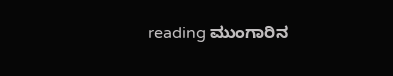reading ಮುಂಗಾರಿನ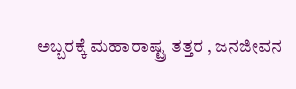ಅಬ್ಬರಕ್ಕೆ ಮಹಾರಾಷ್ಟ್ರ ತತ್ತರ , ಜನಜೀವನ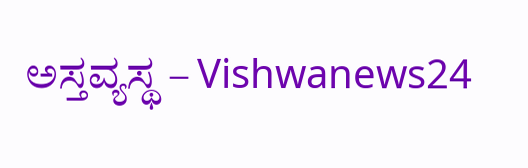ಅಸ್ತವ್ಯಸ್ಥ – Vishwanews24